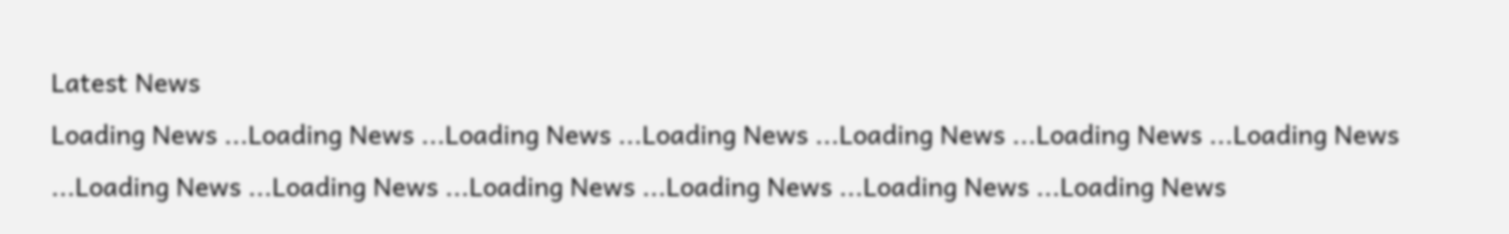Latest News
Loading News ...Loading News ...Loading News ...Loading News ...Loading News ...Loading News ...Loading News ...Loading News ...Loading News ...Loading News ...Loading News ...Loading News ...Loading News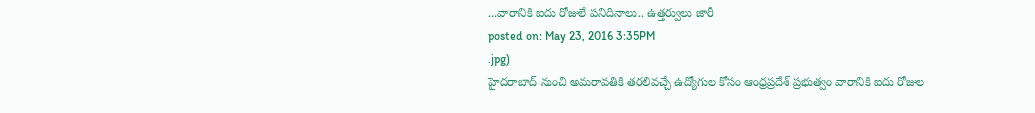...వారానికి ఐదు రోజులే పనిదినాలు.. ఉత్తర్వులు జారీ
posted on: May 23, 2016 3:35PM
.jpg)
హైదరాబాద్ నుంచి అమరావతికి తరలివచ్చే ఉద్యోగుల కోసం ఆంధ్రప్రదేశ్ ప్రభుత్వం వారానికి ఐదు రోజుల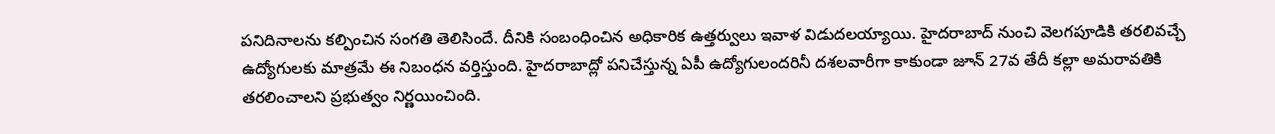పనిదినాలను కల్పించిన సంగతి తెలిసిందే. దీనికి సంబంధించిన అధికారిక ఉత్తర్వులు ఇవాళ విడుదలయ్యాయి. హైదరాబాద్ నుంచి వెలగపూడికి తరలివచ్చే ఉద్యోగులకు మాత్రమే ఈ నిబంధన వర్తిస్తుంది. హైదరాబాద్లో పనిచేస్తున్న ఏపీ ఉద్యోగులందరినీ దశలవారీగా కాకుండా జూన్ 27వ తేదీ కల్లా అమరావతికి తరలించాలని ప్రభుత్వం నిర్ణయించింది.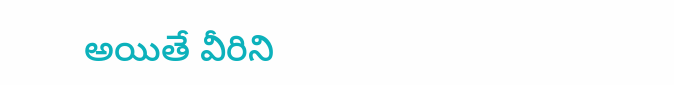అయితే వీరిని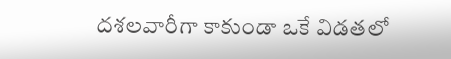దశలవారీగా కాకుండా ఒకే విడతలో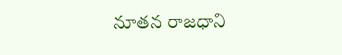నూతన రాజధాని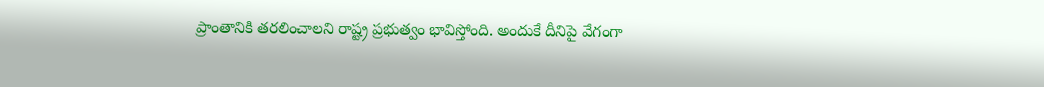ప్రాంతానికి తరలించాలని రాష్ట్ర ప్రభుత్వం భావిస్తోంది. అందుకే దీనిపై వేగంగా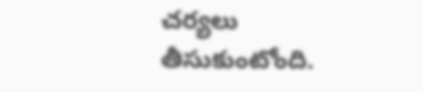చర్యలు తీసుకుంటోంది.